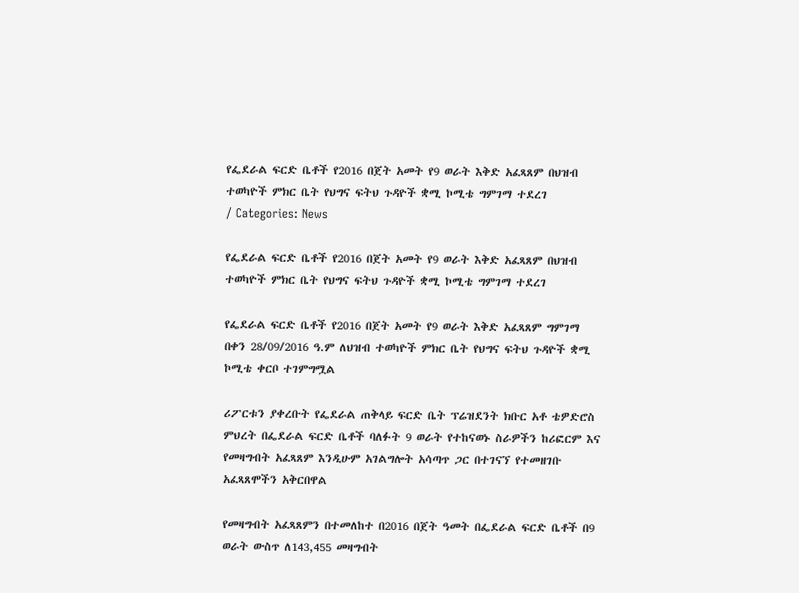የፌደራል ፍርድ ቤቶች የ2016 በጀት አመት የ9 ወራት እቅድ አፈጻጸም በህዝብ ተወካዮች ምክር ቤት የህግና ፍትህ ጉዳዮች ቋሚ ኮሚቴ ግምገማ ተደረገ
/ Categories: News

የፌደራል ፍርድ ቤቶች የ2016 በጀት አመት የ9 ወራት እቅድ አፈጻጸም በህዝብ ተወካዮች ምክር ቤት የህግና ፍትህ ጉዳዮች ቋሚ ኮሚቴ ግምገማ ተደረገ

የፌደራል ፍርድ ቤቶች የ2016 በጀት አመት የ9 ወራት እቅድ አፈጻጸም ግምገማ በቀን 28/09/2016 ዓ.ም ለህዝብ ተወካዮች ምክር ቤት የህግና ፍትህ ጉዳዮች ቋሚ ኮሚቴ ቀርቦ ተገምግሟል

ሪፖርቱን ያቀረቡት የፌደራል ጠቅላይ ፍርድ ቤት ፕሬዝደንት ክቡር አቶ ቴዎድሮስ ምህረት በፌደራል ፍርድ ቤቶች ባለፉት 9 ወራት የተከናወኑ ስራዎችን ከሪፎርም እና የመዛግብት አፈጻጸም እንዲሁም አገልግሎት አሳጣጥ ጋር በተገናኘ የተመዘገቡ አፈጻጸሞችን አቅርበዋል

የመዛግብት አፈጻጸምን በተመለከተ በ2016 በጀት ዓመት በፌደራል ፍርድ ቤቶች በ9 ወራት ውስጥ ለ143,455 መዛግብት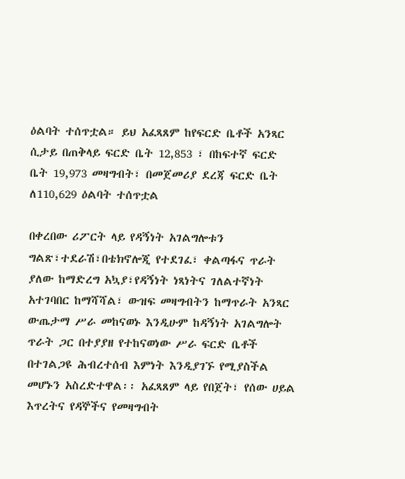ዕልባት ተሰጥቷል። ይህ አፈጻጸም ከየፍርድ ቤቶች አንጻር ሲታይ በጠቅላይ ፍርድ ቤት 12,853 ፣ በከፍተኛ ፍርድ ቤት 19,973 መዛግብት፣ በመጀመሪያ ደረጃ ፍርድ ቤት ለ110,629 ዕልባት ተሰጥቷል

በቀረበው ሪፖርት ላይ የዳኝነት አገልግሎቱን ግልጽ፣ተደራሽ፣በቴክኖሎጂ የተደገፈ፣ ቀልጣፋና ጥራት ያለው ከማድረግ አኳያ፣የዳኝነት ነጻነትና ገለልተኛነት አተገባበር ከማሻሻል፣ ውዝፍ መዛግብትን ከማጥራት አንጻር ውጤታማ ሥራ መከናወኑ እንዲሁም ከዳኝነት አገልግሎት ጥራት ጋር በተያያዘ የተከናወነው ሥራ ፍርድ ቤቶች በተገልጋዩ ሕብረተሰብ እምነት እንዲያገኙ የሚያስችል መሆኑን አስረድተዋል፡፡ አፈጻጸም ላይ የበጀት፣ የሰው ሀይል እጥረትና የዳኞችና የመዛግብት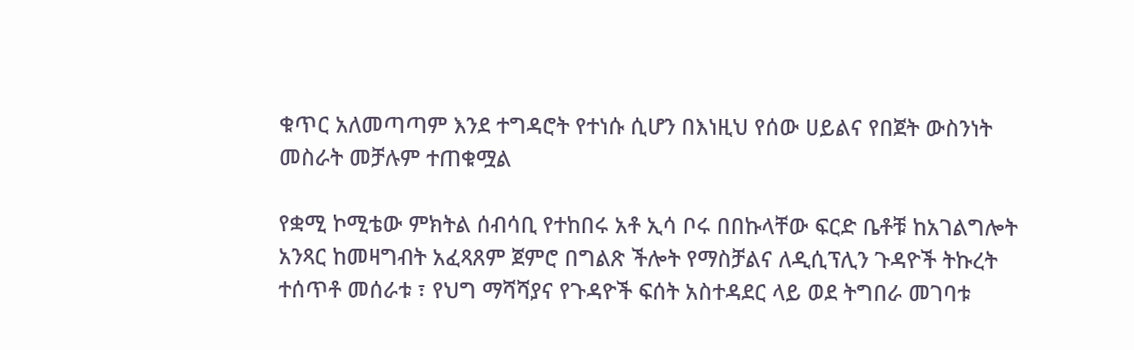ቁጥር አለመጣጣም እንደ ተግዳሮት የተነሱ ሲሆን በእነዚህ የሰው ሀይልና የበጀት ውስንነት መስራት መቻሉም ተጠቁሟል

የቋሚ ኮሚቴው ምክትል ሰብሳቢ የተከበሩ አቶ ኢሳ ቦሩ በበኩላቸው ፍርድ ቤቶቹ ከአገልግሎት አንጻር ከመዛግብት አፈጻጸም ጀምሮ በግልጽ ችሎት የማስቻልና ለዲሲፕሊን ጉዳዮች ትኩረት ተሰጥቶ መሰራቱ ፣ የህግ ማሻሻያና የጉዳዮች ፍሰት አስተዳደር ላይ ወደ ትግበራ መገባቱ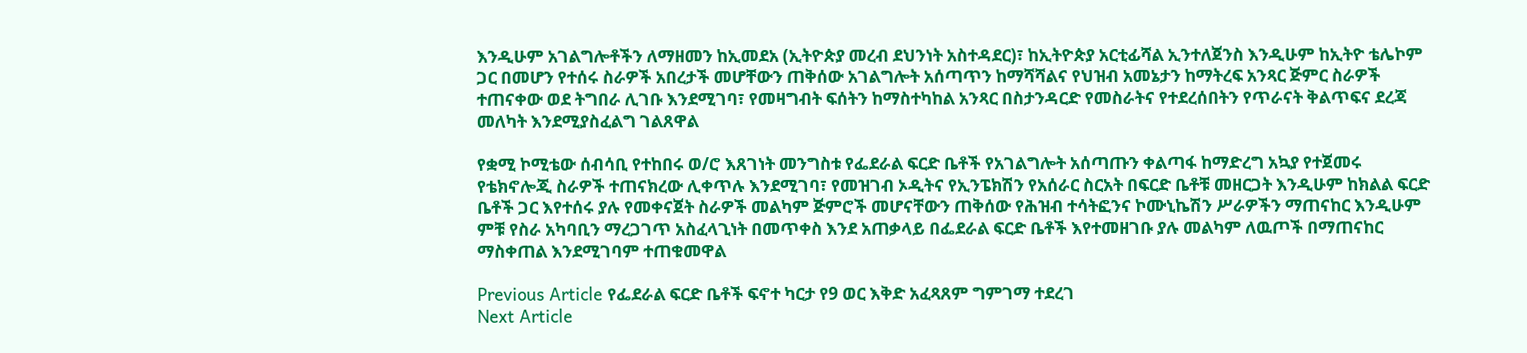እንዲሁም አገልግሎቶችን ለማዘመን ከኢመደአ (ኢትዮጵያ መረብ ደህንነት አስተዳደር)፣ ከኢትዮጵያ አርቲፊሻል ኢንተለጀንስ እንዲሁም ከኢትዮ ቴሌኮም ጋር በመሆን የተሰሩ ስራዎች አበረታች መሆቸውን ጠቅሰው አገልግሎት አሰጣጥን ከማሻሻልና የህዝብ አመኔታን ከማትረፍ አንጻር ጅምር ስራዎች ተጠናቀው ወደ ትግበራ ሊገቡ እንደሚገባ፣ የመዛግብት ፍሰትን ከማስተካከል አንጻር በስታንዳርድ የመስራትና የተደረሰበትን የጥራናት ቅልጥፍና ደረጃ መለካት እንደሚያስፈልግ ገልጸዋል

የቋሚ ኮሚቴው ሰብሳቢ የተከበሩ ወ/ሮ እጸገነት መንግስቱ የፌደራል ፍርድ ቤቶች የአገልግሎት አሰጣጡን ቀልጣፋ ከማድረግ አኳያ የተጀመሩ የቴክኖሎጂ ስራዎች ተጠናክረው ሊቀጥሉ እንደሚገባ፣ የመዝገብ ኦዲትና የኢንፔክሽን የአሰራር ስርአት በፍርድ ቤቶቹ መዘርጋት እንዲሁም ከክልል ፍርድ ቤቶች ጋር እየተሰሩ ያሉ የመቀናጀት ስራዎች መልካም ጅምሮች መሆናቸውን ጠቅሰው የሕዝብ ተሳትፎንና ኮሙኒኬሽን ሥራዎችን ማጠናከር እንዲሁም ምቹ የስራ አካባቢን ማረጋገጥ አስፈላጊነት በመጥቀስ እንደ አጠቃላይ በፌደራል ፍርድ ቤቶች እየተመዘገቡ ያሉ መልካም ለዉጦች በማጠናከር ማስቀጠል እንደሚገባም ተጠቁመዋል

Previous Article የፌደራል ፍርድ ቤቶች ፍኖተ ካርታ የ9 ወር እቅድ አፈጻጸም ግምገማ ተደረገ
Next Article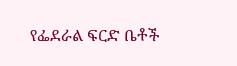የፌደራል ፍርድ ቤቶች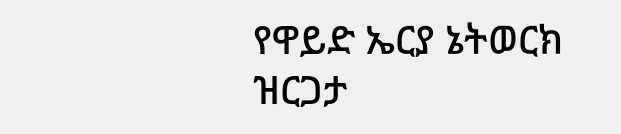የዋይድ ኤርያ ኔትወርክ ዝርጋታ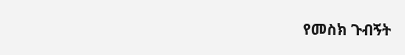የመስክ ጉብኝት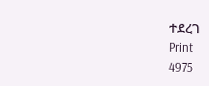ተደረገ
Print
4975